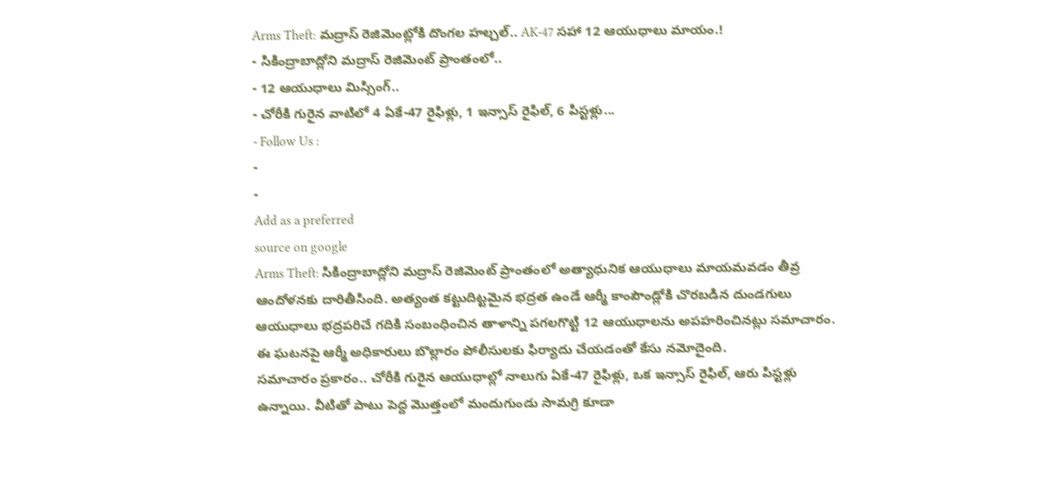Arms Theft: మద్రాస్ రెజిమెంట్లోకి దొంగల హల్చల్.. AK-47 సహా 12 ఆయుధాలు మాయం.!
- సికింద్రాబాద్లోని మద్రాస్ రెజిమెంట్ ప్రాంతంలో..
- 12 ఆయుధాలు మిస్సింగ్..
- చోరీకి గురైన వాటిలో 4 ఏకే-47 రైఫిళ్లు, 1 ఇన్సాస్ రైఫిల్, 6 పిస్టళ్లు...
- Follow Us :
-
-
Add as a preferred
source on google
Arms Theft: సికింద్రాబాద్లోని మద్రాస్ రెజిమెంట్ ప్రాంతంలో అత్యాధునిక ఆయుధాలు మాయమవడం తీవ్ర ఆందోళనకు దారితీసింది. అత్యంత కట్టుదిట్టమైన భద్రత ఉండే ఆర్మీ కాంపౌండ్లోకి చొరబడిన దుండగులు ఆయుధాలు భద్రపరిచే గదికి సంబంధించిన తాళాన్ని పగలగొట్టి 12 ఆయుధాలను అపహరించినట్లు సమాచారం. ఈ ఘటనపై ఆర్మీ అధికారులు బొల్లారం పోలీసులకు ఫిర్యాదు చేయడంతో కేసు నమోదైంది.
సమాచారం ప్రకారం.. చోరీకి గురైన ఆయుధాల్లో నాలుగు ఏకే-47 రైఫిళ్లు, ఒక ఇన్సాస్ రైఫిల్, ఆరు పిస్టళ్లు ఉన్నాయి. వీటితో పాటు పెద్ద మొత్తంలో మందుగుండు సామగ్రి కూడా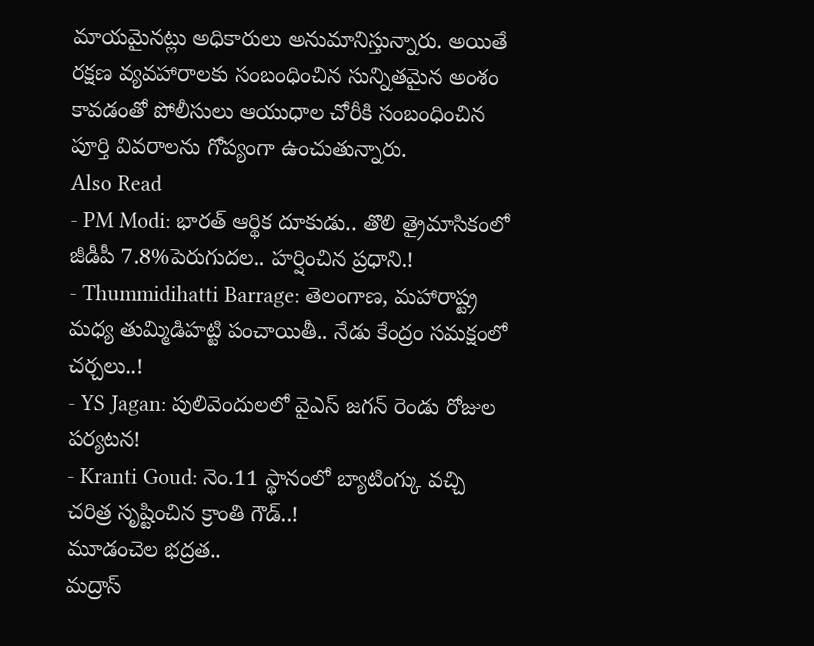మాయమైనట్లు అధికారులు అనుమానిస్తున్నారు. అయితే రక్షణ వ్యవహారాలకు సంబంధించిన సున్నితమైన అంశం కావడంతో పోలీసులు ఆయుధాల చోరీకి సంబంధించిన పూర్తి వివరాలను గోప్యంగా ఉంచుతున్నారు.
Also Read
- PM Modi: భారత్ ఆర్థిక దూకుడు.. తొలి త్రైమాసికంలో జీడీపీ 7.8%పెరుగుదల.. హర్షించిన ప్రధాని.!
- Thummidihatti Barrage: తెలంగాణ, మహారాష్ట్ర మధ్య తుమ్మిడిహట్టి పంచాయితీ.. నేడు కేంద్రం సమక్షంలో చర్చలు..!
- YS Jagan: పులివెందులలో వైఎస్ జగన్ రెండు రోజుల పర్యటన!
- Kranti Goud: నెం.11 స్థానంలో బ్యాటింగ్కు వచ్చి చరిత్ర సృష్టించిన క్రాంతి గౌడ్..!
మూడంచెల భద్రత..
మద్రాస్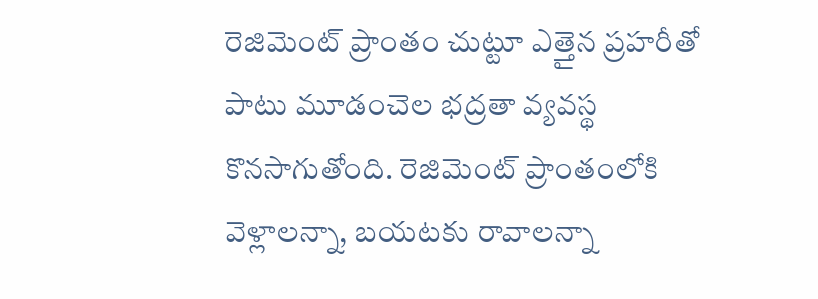రెజిమెంట్ ప్రాంతం చుట్టూ ఎత్తైన ప్రహరీతో పాటు మూడంచెల భద్రతా వ్యవస్థ కొనసాగుతోంది. రెజిమెంట్ ప్రాంతంలోకి వెళ్లాలన్నా, బయటకు రావాలన్నా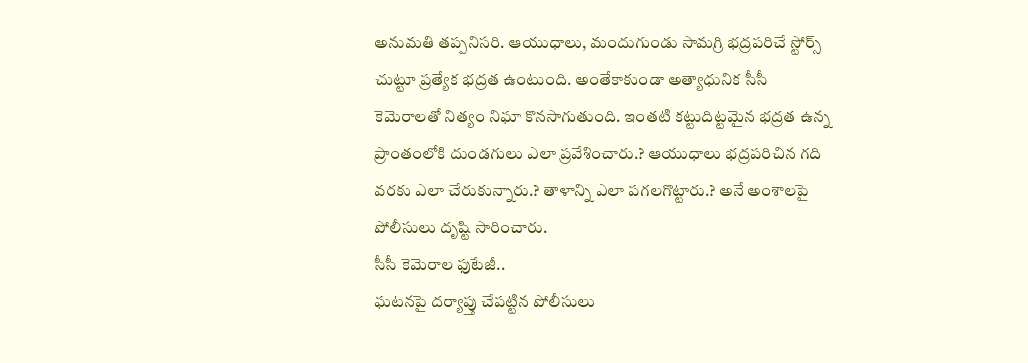అనుమతి తప్పనిసరి. ఆయుధాలు, మందుగుండు సామగ్రి భద్రపరిచే స్టోర్స్ చుట్టూ ప్రత్యేక భద్రత ఉంటుంది. అంతేకాకుండా అత్యాధునిక సీసీ కెమెరాలతో నిత్యం నిఘా కొనసాగుతుంది. ఇంతటి కట్టుదిట్టమైన భద్రత ఉన్న ప్రాంతంలోకి దుండగులు ఎలా ప్రవేశించారు.? ఆయుధాలు భద్రపరిచిన గది వరకు ఎలా చేరుకున్నారు.? తాళాన్ని ఎలా పగలగొట్టారు.? అనే అంశాలపై పోలీసులు దృష్టి సారించారు.
సీసీ కెమెరాల ఫుటేజీ..
ఘటనపై దర్యాప్తు చేపట్టిన పోలీసులు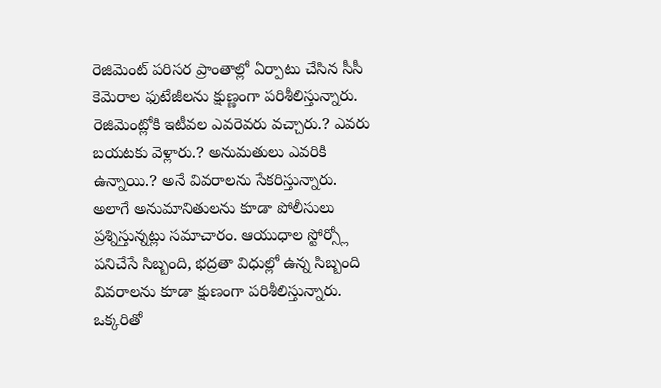రెజిమెంట్ పరిసర ప్రాంతాల్లో ఏర్పాటు చేసిన సీసీ కెమెరాల ఫుటేజీలను క్షుణ్ణంగా పరిశీలిస్తున్నారు. రెజిమెంట్లోకి ఇటీవల ఎవరెవరు వచ్చారు.? ఎవరు బయటకు వెళ్లారు.? అనుమతులు ఎవరికి ఉన్నాయి.? అనే వివరాలను సేకరిస్తున్నారు. అలాగే అనుమానితులను కూడా పోలీసులు ప్రశ్నిస్తున్నట్లు సమాచారం. ఆయుధాల స్టోర్స్లో పనిచేసే సిబ్బంది, భద్రతా విధుల్లో ఉన్న సిబ్బంది వివరాలను కూడా క్షుణంగా పరిశీలిస్తున్నారు.
ఒక్కరితో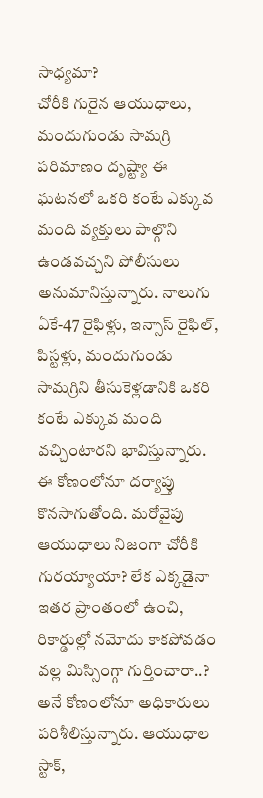సాధ్యమా?
చోరీకి గురైన ఆయుధాలు, మందుగుండు సామగ్రి పరిమాణం దృష్ట్యా ఈ ఘటనలో ఒకరి కంటే ఎక్కువ మంది వ్యక్తులు పాల్గొని ఉండవచ్చని పోలీసులు అనుమానిస్తున్నారు. నాలుగు ఏకే-47 రైఫిళ్లు, ఇన్సాస్ రైఫిల్, పిస్టళ్లు, మందుగుండు సామగ్రిని తీసుకెళ్లడానికి ఒకరి కంటే ఎక్కువ మంది వచ్చింటారని భావిస్తున్నారు. ఈ కోణంలోనూ దర్యాప్తు కొనసాగుతోంది. మరోవైపు ఆయుధాలు నిజంగా చోరీకి గురయ్యాయా? లేక ఎక్కడైనా ఇతర ప్రాంతంలో ఉంచి, రికార్డుల్లో నమోదు కాకపోవడం వల్ల మిస్సింగ్గా గుర్తించారా..? అనే కోణంలోనూ అధికారులు పరిశీలిస్తున్నారు. ఆయుధాల స్టాక్,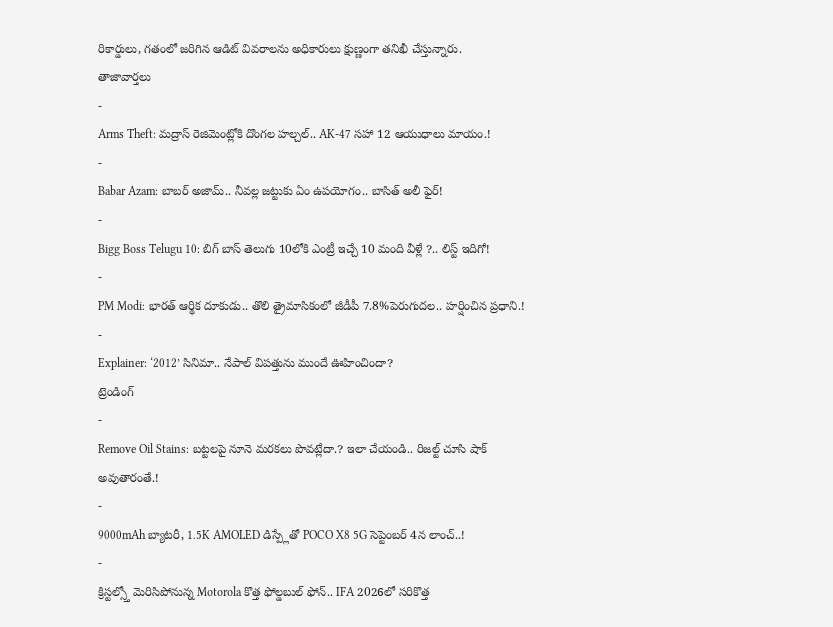రికార్డులు, గతంలో జరిగిన ఆడిట్ వివరాలను అధికారులు క్షుణ్ణంగా తనిఖీ చేస్తున్నారు.
తాజావార్తలు
-
Arms Theft: మద్రాస్ రెజిమెంట్లోకి దొంగల హల్చల్.. AK-47 సహా 12 ఆయుధాలు మాయం.!
-
Babar Azam: బాబర్ అజామ్.. నీవల్ల జట్టుకు ఏం ఉపయోగం.. బాసిత్ అలీ ఫైర్!
-
Bigg Boss Telugu 10: బిగ్ బాస్ తెలుగు 10లోకి ఎంట్రీ ఇచ్చే 10 మంది వీళ్లే ?.. లిస్ట్ ఇదిగో!
-
PM Modi: భారత్ ఆర్థిక దూకుడు.. తొలి త్రైమాసికంలో జీడీపీ 7.8%పెరుగుదల.. హర్షించిన ప్రధాని.!
-
Explainer: ‘2012’ సినిమా.. నేపాల్ విపత్తును ముందే ఊహించిందా?
ట్రెండింగ్
-
Remove Oil Stains: బట్టలపై నూనె మరకలు పొవట్లేదా.? ఇలా చేయండి.. రిజల్ట్ చూసి షాక్ అవుతారంతే.!
-
9000mAh బ్యాటరీ, 1.5K AMOLED డిస్ప్లేతో POCO X8 5G సెప్టెంబర్ 4న లాంచ్..!
-
క్రిస్టల్స్తో మెరిసిపోనున్న Motorola కొత్త ఫోల్డబుల్ ఫోన్.. IFA 2026లో సరికొత్త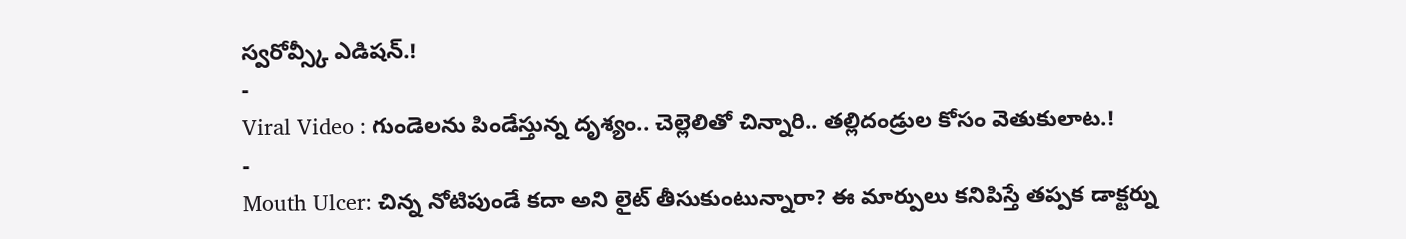స్వరోవ్స్కీ ఎడిషన్.!
-
Viral Video : గుండెలను పిండేస్తున్న దృశ్యం.. చెల్లెలితో చిన్నారి.. తల్లిదండ్రుల కోసం వెతుకులాట.!
-
Mouth Ulcer: చిన్న నోటిపుండే కదా అని లైట్ తీసుకుంటున్నారా? ఈ మార్పులు కనిపిస్తే తప్పక డాక్టర్ను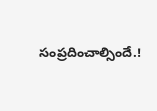సంప్రదించాల్సిందే.!